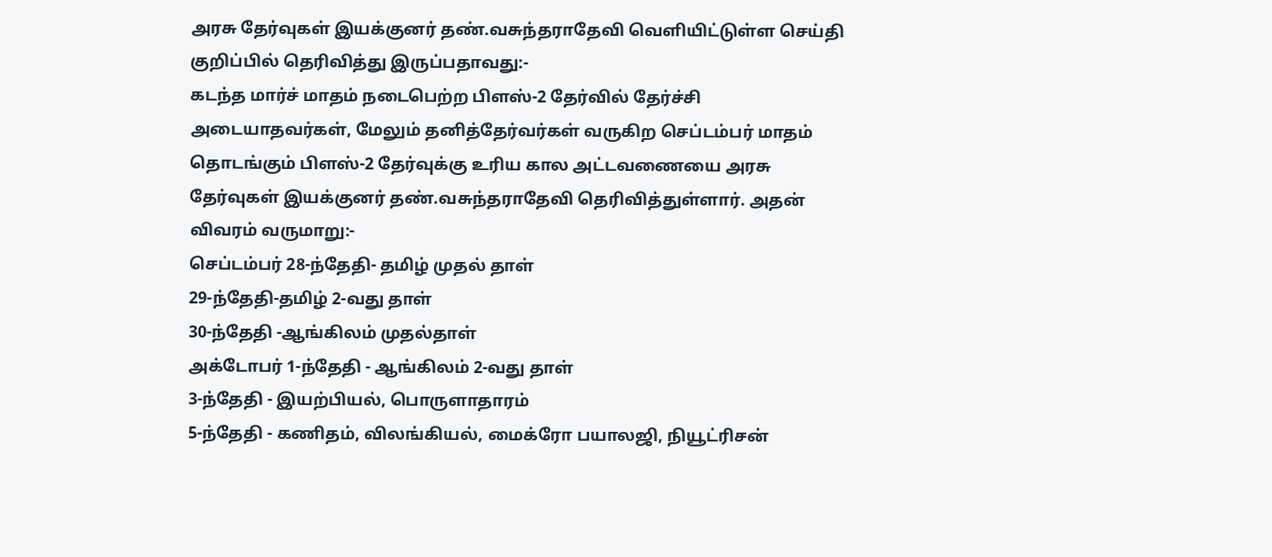அரசு தேர்வுகள் இயக்குனர் தண்.வசுந்தராதேவி வெளியிட்டுள்ள செய்தி
குறிப்பில் தெரிவித்து இருப்பதாவது:-
கடந்த மார்ச் மாதம் நடைபெற்ற பிளஸ்-2 தேர்வில் தேர்ச்சி அடையாதவர்கள், மேலும் தனித்தேர்வர்கள் வருகிற செப்டம்பர் மாதம்
தொடங்கும் பிளஸ்-2 தேர்வுக்கு உரிய கால அட்டவணையை அரசு தேர்வுகள் இயக்குனர் தண்.வசுந்தராதேவி தெரிவித்துள்ளார். அதன்
விவரம் வருமாறு:-
செப்டம்பர் 28-ந்தேதி- தமிழ் முதல் தாள்
29-ந்தேதி-தமிழ் 2-வது தாள்
30-ந்தேதி -ஆங்கிலம் முதல்தாள்
அக்டோபர் 1-ந்தேதி - ஆங்கிலம் 2-வது தாள்
3-ந்தேதி - இயற்பியல், பொருளாதாரம்
5-ந்தேதி - கணிதம், விலங்கியல், மைக்ரோ பயாலஜி, நியூட்ரிசன்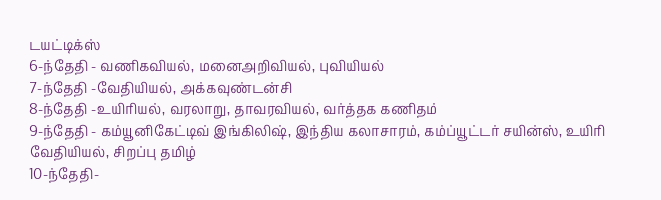டயட்டிக்ஸ்
6-ந்தேதி - வணிகவியல், மனைஅறிவியல், புவியியல்
7-ந்தேதி -வேதியியல், அக்கவுண்டன்சி
8-ந்தேதி -உயிரியல், வரலாறு, தாவரவியல், வர்த்தக கணிதம்
9-ந்தேதி - கம்யூனிகேட்டிவ் இங்கிலிஷ், இந்திய கலாசாரம், கம்ப்யூட்டர் சயின்ஸ், உயிரி வேதியியல், சிறப்பு தமிழ்
10-ந்தேதி-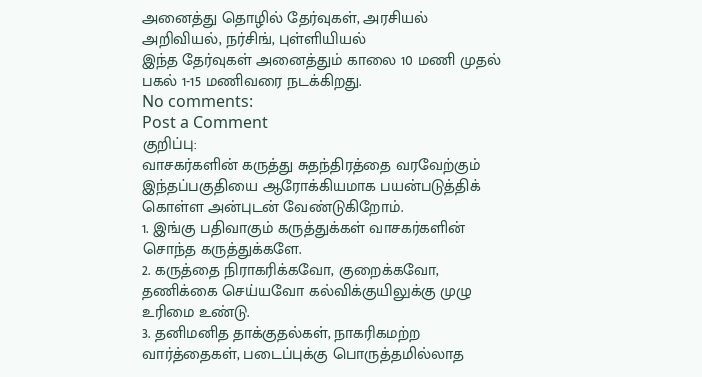அனைத்து தொழில் தேர்வுகள், அரசியல் அறிவியல், நர்சிங், புள்ளியியல்
இந்த தேர்வுகள் அனைத்தும் காலை 10 மணி முதல் பகல் 1-15 மணிவரை நடக்கிறது.
No comments:
Post a Comment
குறிப்பு:
வாசகர்களின் கருத்து சுதந்திரத்தை வரவேற்கும் இந்தப்பகுதியை ஆரோக்கியமாக பயன்படுத்திக் கொள்ள அன்புடன் வேண்டுகிறோம்.
1. இங்கு பதிவாகும் கருத்துக்கள் வாசகர்களின் சொந்த கருத்துக்களே.
2. கருத்தை நிராகரிக்கவோ, குறைக்கவோ, தணிக்கை செய்யவோ கல்விக்குயிலுக்கு முழு உரிமை உண்டு.
3. தனிமனித தாக்குதல்கள், நாகரிகமற்ற வார்த்தைகள், படைப்புக்கு பொருத்தமில்லாத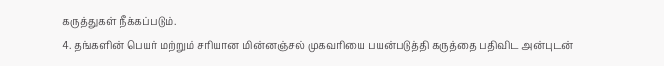கருத்துகள் நீக்கப்படும்.
4. தங்களின் பெயர் மற்றும் சரியான மின்னஞ்சல் முகவரியை பயன்படுத்தி கருத்தை பதிவிட அன்புடன்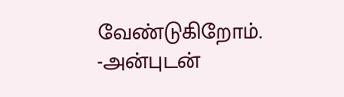வேண்டுகிறோம்.
-அன்புடன்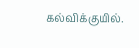கல்விக்குயில்.